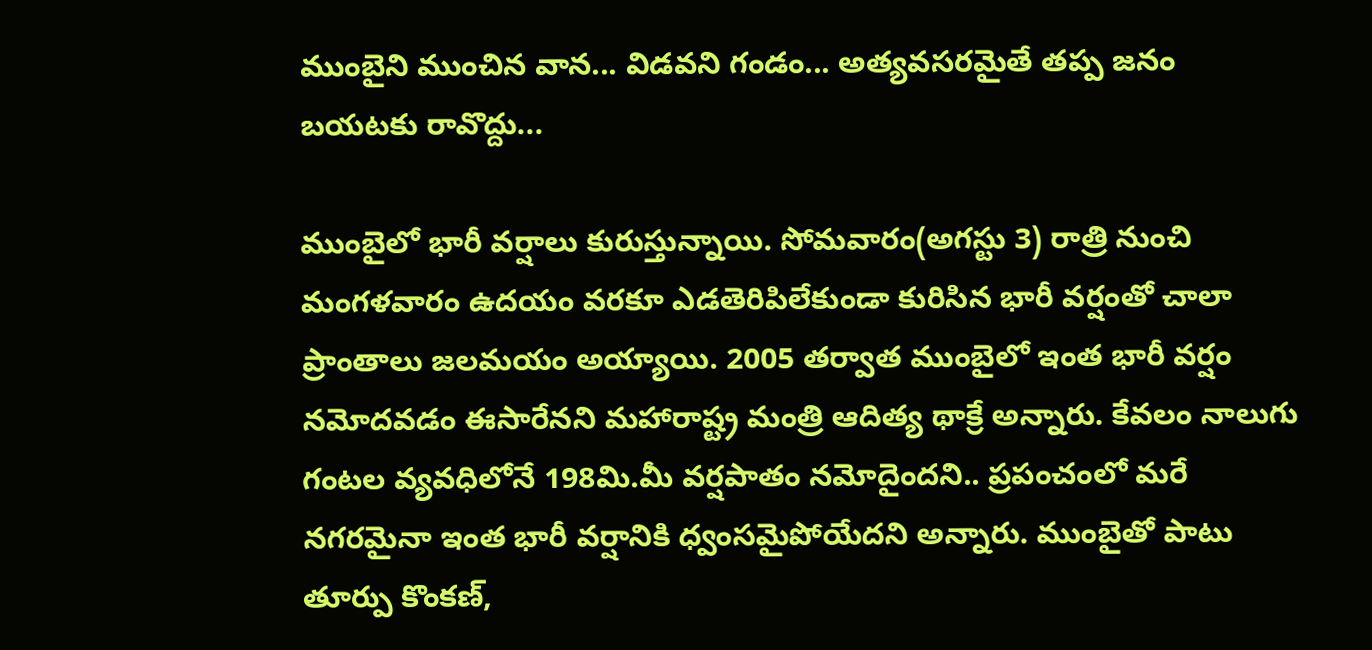ముంబైని ముంచిన వాన... విడవని గండం... అత్యవసరమైతే తప్ప జనం బయటకు రావొద్దు...

ముంబైలో భారీ వర్షాలు కురుస్తున్నాయి. సోమవారం(అగస్టు 3) రాత్రి నుంచి మంగళవారం ఉదయం వరకూ ఎడతెరిపిలేకుండా కురిసిన భారీ వర్షంతో చాలా ప్రాంతాలు జలమయం అయ్యాయి. 2005 తర్వాత ముంబైలో ఇంత భారీ వర్షం నమోదవడం ఈసారేనని మహారాష్ట్ర మంత్రి ఆదిత్య థాక్రే అన్నారు. కేవలం నాలుగు గంటల వ్యవధిలోనే 198మి.మీ వర్షపాతం నమోదైందని.. ప్రపంచంలో మరే నగరమైనా ఇంత భారీ వర్షానికి ధ్వంసమైపోయేదని అన్నారు. ముంబైతో పాటు తూర్పు కొంకణ్‌,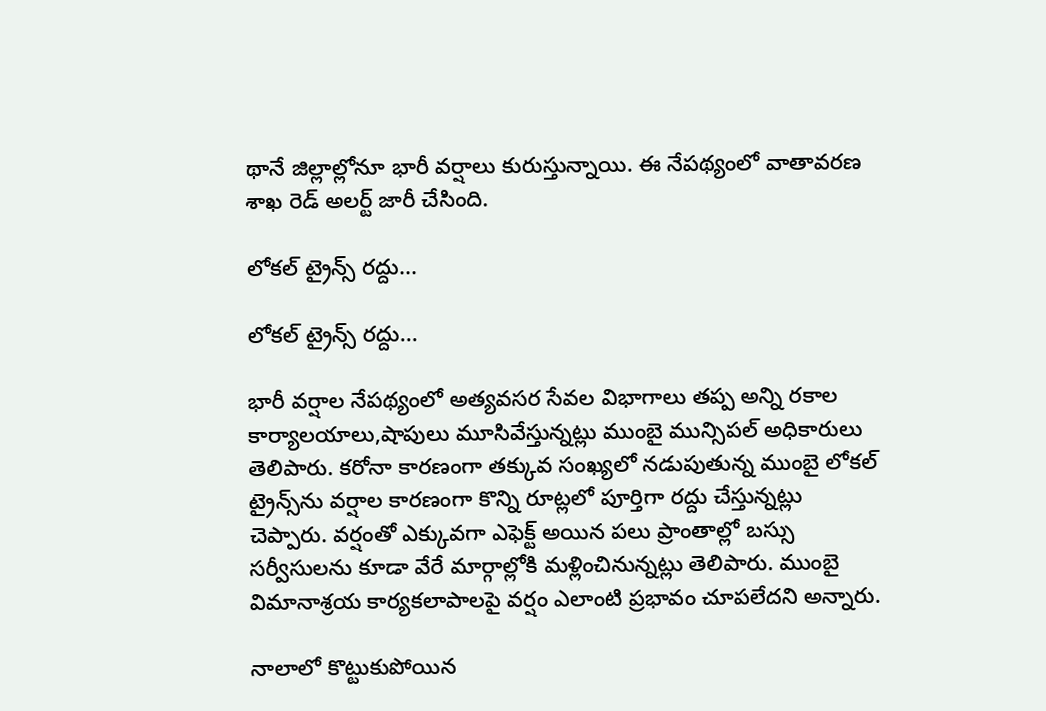థానే జిల్లాల్లోనూ భారీ వర్షాలు కురుస్తున్నాయి. ఈ నేపథ్యంలో వాతావరణ శాఖ రెడ్ అలర్ట్ జారీ చేసింది.

లోకల్ ట్రైన్స్ రద్దు...

లోకల్ ట్రైన్స్ రద్దు...

భారీ వర్షాల నేపథ్యంలో అత్యవసర సేవల విభాగాలు తప్ప అన్ని రకాల కార్యాలయాలు,షాపులు మూసివేస్తున్నట్లు ముంబై మున్సిపల్ అధికారులు తెలిపారు. కరోనా కారణంగా తక్కువ సంఖ్యలో నడుపుతున్న ముంబై లోకల్ ట్రైన్స్‌ను వర్షాల కారణంగా కొన్ని రూట్లలో పూర్తిగా రద్దు చేస్తున్నట్లు చెప్పారు. వర్షంతో ఎక్కువగా ఎఫెక్ట్ అయిన పలు ప్రాంతాల్లో బస్సు సర్వీసులను కూడా వేరే మార్గాల్లోకి మళ్లించినున్నట్లు తెలిపారు. ముంబై విమానాశ్రయ కార్యకలాపాలపై వర్షం ఎలాంటి ప్రభావం చూపలేదని అన్నారు.

నాలాలో కొట్టుకుపోయిన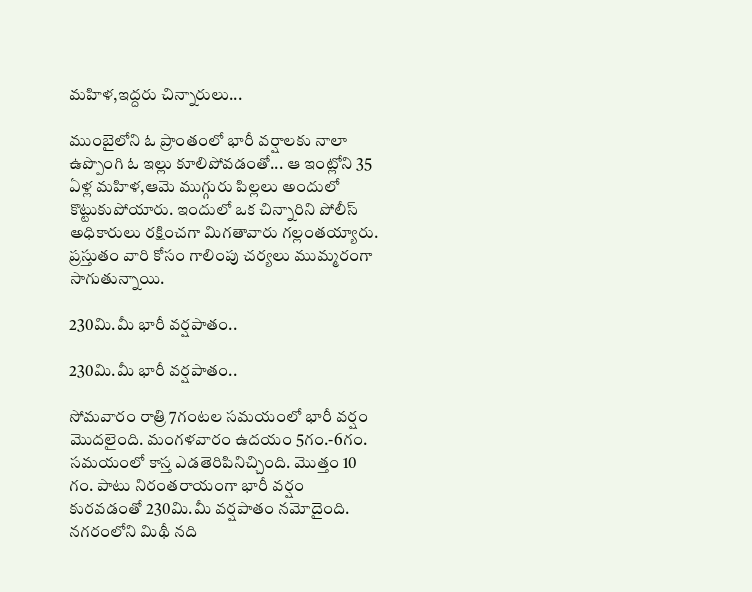మహిళ,ఇద్దరు చిన్నారులు...

ముంబైలోని ఓ ప్రాంతంలో భారీ వర్షాలకు నాలా ఉప్పొంగి ఓ ఇల్లు కూలిపోవడంతో... ఆ ఇంట్లోని 35 ఏళ్ల మహిళ,ఆమె ముగ్గురు పిల్లలు అందులో కొట్టుకుపోయారు. ఇందులో ఒక చిన్నారిని పోలీస్ అధికారులు రక్షించగా మిగతావారు గల్లంతయ్యారు. ప్రస్తుతం వారి కోసం గాలింపు చర్యలు ముమ్మరంగా సాగుతున్నాయి.

230మి.మీ భారీ వర్షపాతం..

230మి.మీ భారీ వర్షపాతం..

సోమవారం రాత్రి 7గంటల సమయంలో భారీ వర్షం మొదలైంది. మంగళవారం ఉదయం 5గం.-6గం. సమయంలో కాస్త ఎడతెరిపినిచ్చింది. మొత్తం 10 గం. పాటు నిరంతరాయంగా భారీ వర్షం కురవడంతో 230మి.మీ వర్షపాతం నమోదైంది. నగరంలోని మిథీ నది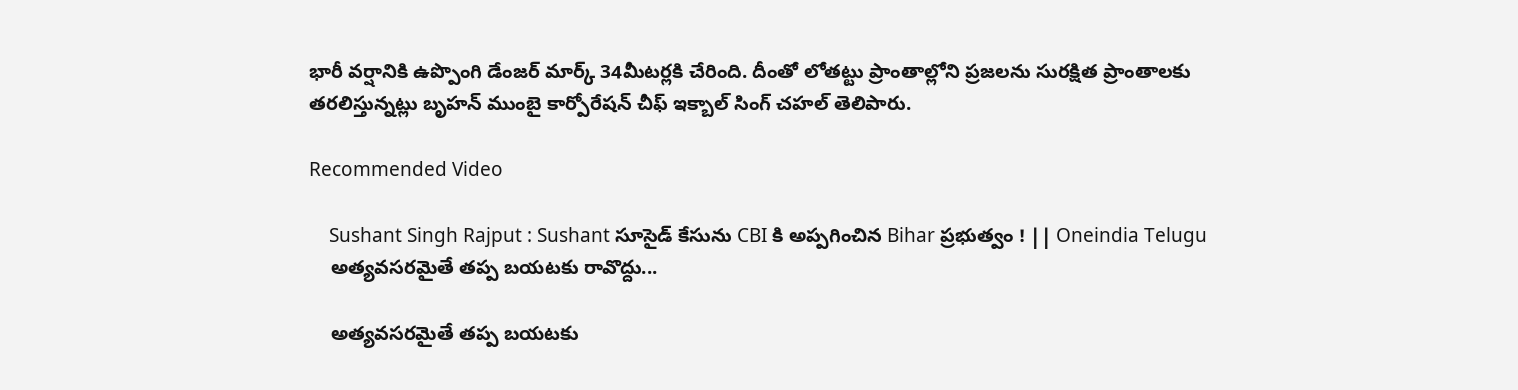భారీ వర్షానికి ఉప్పొంగి డేంజర్ మార్క్ 34మీటర్లకి చేరింది. దీంతో లోతట్టు ప్రాంతాల్లోని ప్రజలను సురక్షిత ప్రాంతాలకు తరలిస్తున్నట్లు బృహన్ ముంబై కార్పోరేషన్ చీఫ్ ఇక్బాల్ సింగ్ చహల్ తెలిపారు.

Recommended Video

    Sushant Singh Rajput : Sushant సూసైడ్ కేసును CBI కి అప్పగించిన Bihar ప్రభుత్వం ! || Oneindia Telugu
    అత్యవసరమైతే తప్ప బయటకు రావొద్దు...

    అత్యవసరమైతే తప్ప బయటకు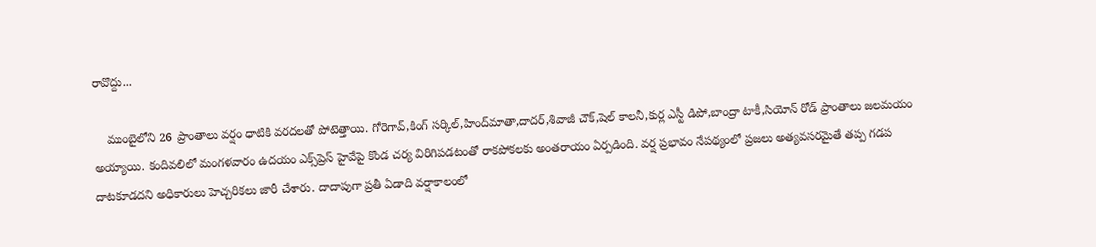రావొద్దు...

    ముంబైలోని 26 ప్రాంతాలు వర్షం ధాటికి వరదలతో పోటెత్తాయి. గోరెగావ్,కింగ్ సర్కిల్,హింద్‌మాతా,దాదర్,శివాజీ చౌక్,షెల్ కాలనీ,కుర్ల ఎస్టీ డిపో,బాంద్రా టాకీ,సియోన్ రోడ్ ప్రాంతాలు జలమయం అయ్యాయి. కందివలిలో మంగళవారం ఉదయం ఎక్స్‌ప్రెస్‌ హైవేపై కొండ చర్య విరిగిపడటంతో రాకపోకలకు అంతరాయం ఏర్పడింది. వర్ష ప్రభావం నేపథ్యంలో ప్రజలు అత్యవసరమైతే తప్ప గడప దాటకూడదని అధికారులు హెచ్చరికలు జారీ చేశారు. దాదాపుగా ప్రతీ ఏడాది వర్షాకాలంలో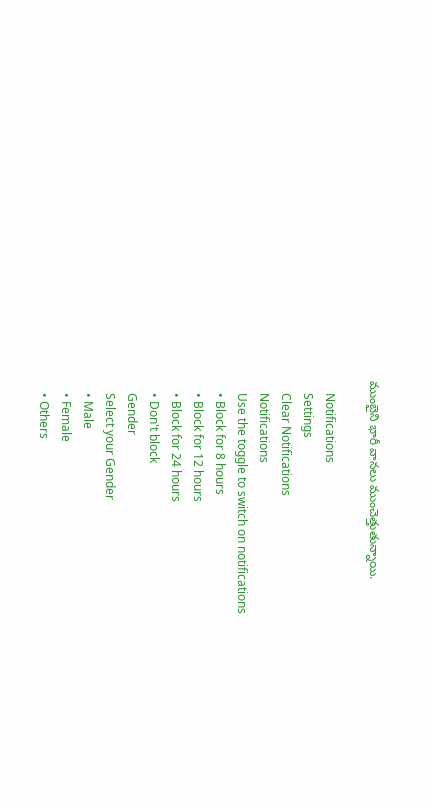ముంబైని భారీ వానలు ముంచెత్తుతున్నాయి.

    Notifications
    Settings
    Clear Notifications
    Notifications
    Use the toggle to switch on notifications
    • Block for 8 hours
    • Block for 12 hours
    • Block for 24 hours
    • Don't block
    Gender
    Select your Gender
    • Male
    • Female
    • Others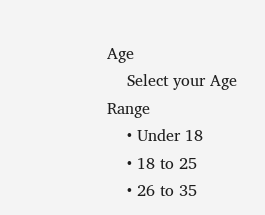Age
    Select your Age Range
    • Under 18
    • 18 to 25
    • 26 to 35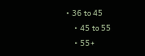• 36 to 45
    • 45 to 55
    • 55+